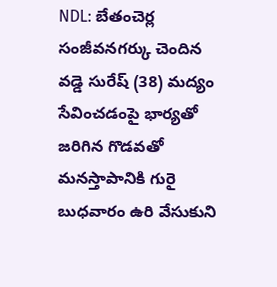NDL: బేతంచెర్ల సంజీవనగర్కు చెందిన వడ్డె సురేష్ (38) మద్యం సేవించడంపై భార్యతో జరిగిన గొడవతో మనస్తాపానికి గురై బుధవారం ఉరి వేసుకుని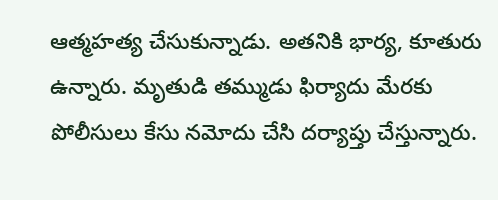ఆత్మహత్య చేసుకున్నాడు. అతనికి భార్య, కూతురు ఉన్నారు. మృతుడి తమ్ముడు ఫిర్యాదు మేరకు పోలీసులు కేసు నమోదు చేసి దర్యాప్తు చేస్తున్నారు.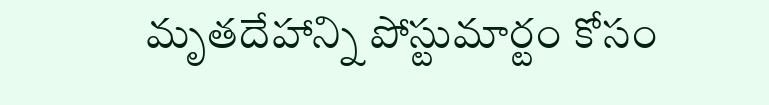మృతదేహాన్ని పోస్టుమార్టం కోసం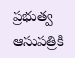ప్రభుత్వ ఆసుపత్రికి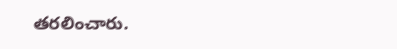తరలించారు.